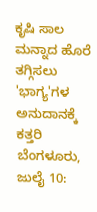ಕೃಷಿ ಸಾಲ ಮನ್ನಾದ ಹೊರೆ ತಗ್ಗಿಸಲು 'ಭಾಗ್ಯ'ಗಳ ಅನುದಾನಕ್ಕೆ ಕತ್ತರಿ
ಬೆಂಗಳೂರು, ಜುಲೈ 10: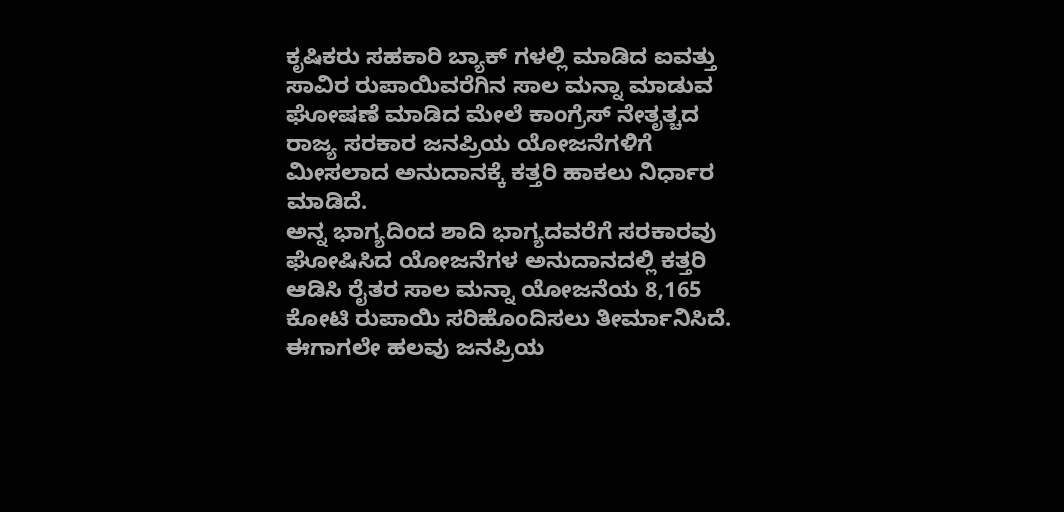ಕೃಷಿಕರು ಸಹಕಾರಿ ಬ್ಯಾಕ್ ಗಳಲ್ಲಿ ಮಾಡಿದ ಐವತ್ತು ಸಾವಿರ ರುಪಾಯಿವರೆಗಿನ ಸಾಲ ಮನ್ನಾ ಮಾಡುವ ಘೋಷಣೆ ಮಾಡಿದ ಮೇಲೆ ಕಾಂಗ್ರೆಸ್ ನೇತೃತ್ಚದ ರಾಜ್ಯ ಸರಕಾರ ಜನಪ್ರಿಯ ಯೋಜನೆಗಳಿಗೆ ಮೀಸಲಾದ ಅನುದಾನಕ್ಕೆ ಕತ್ತರಿ ಹಾಕಲು ನಿರ್ಧಾರ ಮಾಡಿದೆ.
ಅನ್ನ ಭಾಗ್ಯದಿಂದ ಶಾದಿ ಭಾಗ್ಯದವರೆಗೆ ಸರಕಾರವು ಘೋಷಿಸಿದ ಯೋಜನೆಗಳ ಅನುದಾನದಲ್ಲಿ ಕತ್ತರಿ ಆಡಿಸಿ ರೈತರ ಸಾಲ ಮನ್ನಾ ಯೋಜನೆಯ 8,165 ಕೋಟಿ ರುಪಾಯಿ ಸರಿಹೊಂದಿಸಲು ತೀರ್ಮಾನಿಸಿದೆ. ಈಗಾಗಲೇ ಹಲವು ಜನಪ್ರಿಯ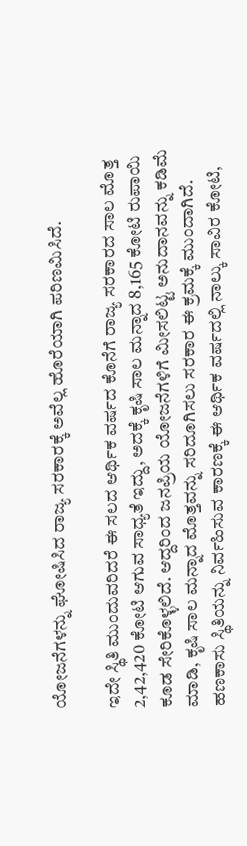ಯೋಜನೆಗಳನ್ನು ಘೋಷಿಸಿದ ರಾಜ್ಯ ಸರಕಾರಕ್ಕೆ ಅವೆಲ್ಲ ಹೊರೆಯಾಗಿ ಪರಿಣಮಿಸಿದೆ.

ಇದೇ ಸ್ಥಿತಿ ಮುಂದುವರಿದರೆ ಈ ಸಲದ ಆರ್ಥಿಕ ವರ್ಷದ ಕೊನೆಗೆ ರಾಜ್ಯ ಸರಕಾರದ ಸಾಲ ಮೊತ್ತ 2,42,420 ಕೋಟಿ ಆಗುವ ಸಾಧ್ಯತೆ ಇದ್ದು, ಅದಕ್ಕೆ ಕೃಷಿ ಸಾಲ ಮನ್ನಾದ 8,165 ಕೋಟಿ ರುಪಾಯಿ ಕೂಡ ಸೇರಿಕೊಳ್ಳಲಿದೆ. ಆದ್ದರಿಂದ ಜನಪ್ರಿಯ ಯೋಜನೆಗಳಿಗೆ ಮೀಸಲಿಟ್ಟ ಅನುದಾನವನ್ನು ಕಡಿಮೆ ಮಾಡಿ, ಕೃಷಿ ಸಾಲ ಮನ್ನಾದ ಮೊತ್ತವನ್ನು ಸರಿದೂಗಿಸಲು ಸರಕಾರ ಈ ಕ್ರಮಕ್ಕೆ ಮುಂದಾಗಿದೆ.
ಹಣಕಾಸು ಸ್ಥಿತಿಯನ್ನು ನಿರ್ವಹಿಸುವ ಕಾರಣಕ್ಕೆ ಈ ಆರ್ಥಿಕ ವರ್ಷದಲ್ಲಿ ನಾಲ್ಕು ಸಾವಿರ ಕೋಟಿ,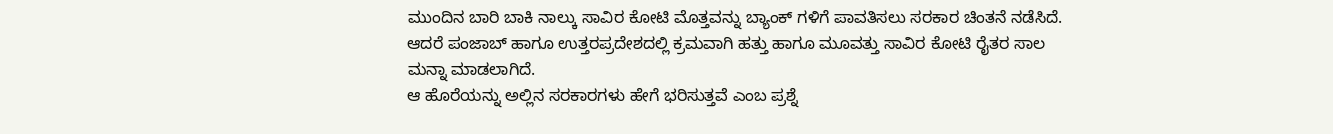ಮುಂದಿನ ಬಾರಿ ಬಾಕಿ ನಾಲ್ಕು ಸಾವಿರ ಕೋಟಿ ಮೊತ್ತವನ್ನು ಬ್ಯಾಂಕ್ ಗಳಿಗೆ ಪಾವತಿಸಲು ಸರಕಾರ ಚಿಂತನೆ ನಡೆಸಿದೆ. ಆದರೆ ಪಂಜಾಬ್ ಹಾಗೂ ಉತ್ತರಪ್ರದೇಶದಲ್ಲಿ ಕ್ರಮವಾಗಿ ಹತ್ತು ಹಾಗೂ ಮೂವತ್ತು ಸಾವಿರ ಕೋಟಿ ರೈತರ ಸಾಲ ಮನ್ನಾ ಮಾಡಲಾಗಿದೆ.
ಆ ಹೊರೆಯನ್ನು ಅಲ್ಲಿನ ಸರಕಾರಗಳು ಹೇಗೆ ಭರಿಸುತ್ತವೆ ಎಂಬ ಪ್ರಶ್ನೆ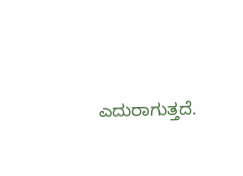ಎದುರಾಗುತ್ತದೆ.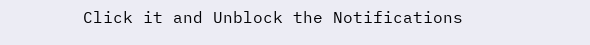Click it and Unblock the Notifications